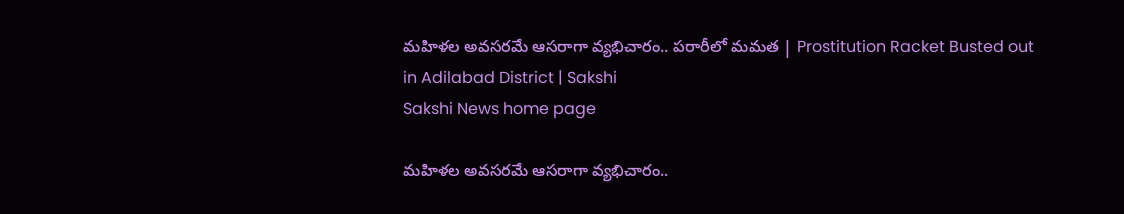మహిళల అవసరమే ఆసరాగా వ్యభిచారం.. పరారీలో మమత | Prostitution Racket Busted out in Adilabad District | Sakshi
Sakshi News home page

మహిళల అవసరమే ఆసరాగా వ్యభిచారం..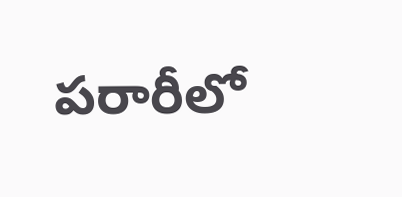పరారీలో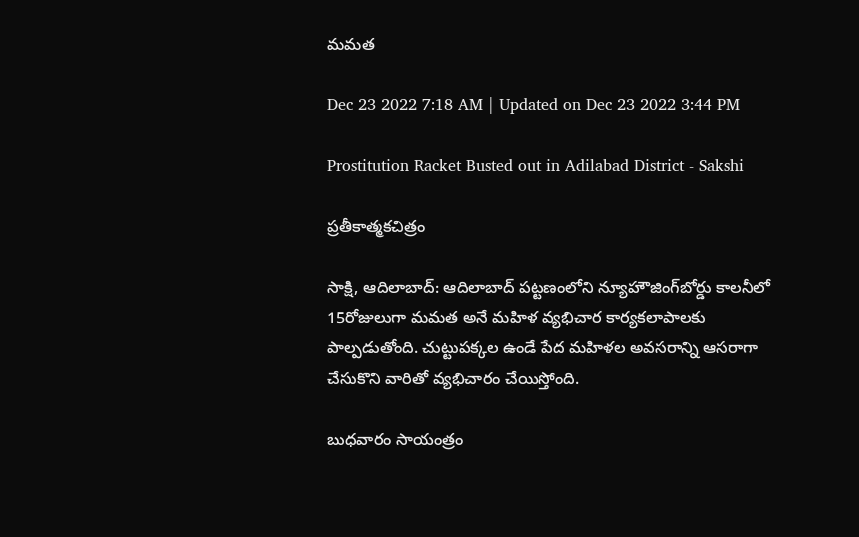మమత

Dec 23 2022 7:18 AM | Updated on Dec 23 2022 3:44 PM

Prostitution Racket Busted out in Adilabad District - Sakshi

ప్రతీకాత్మకచిత్రం

సాక్షి, ఆదిలాబాద్‌: ఆదిలాబాద్‌ పట్టణంలోని న్యూహౌజింగ్‌బోర్డు కాలనీలో 15రోజులుగా మమత అనే మహిళ వ్యభిచార కార్యకలాపాలకు పాల్పడుతోంది. చుట్టుపక్కల ఉండే పేద మహిళల అవసరాన్ని ఆసరాగా చేసుకొని వారితో వ్యభిచారం చేయిస్తోంది.

బుధవారం సాయంత్రం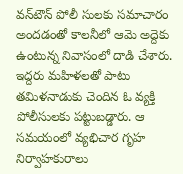వన్‌టౌన్‌ పోలీ సులకు సమాచారం అందడంతో కాలనీలో ఆమె అద్దెకు ఉంటున్న నివాసంలో దాడి చేశారు. ఇద్దరు మహిళలతో పాటు తమిళనాడుకు చెందిన ఓ వ్యక్తి పోలీసులకు పట్టుబడ్డారు. ఆ సమయంలో వ్యభిచార గృహ నిర్వాహకురాలు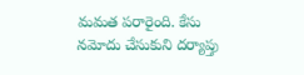మమత పరారైంది. కేసు నమోదు చేసుకుని దర్యాప్తు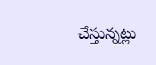చేస్తున్నట్లు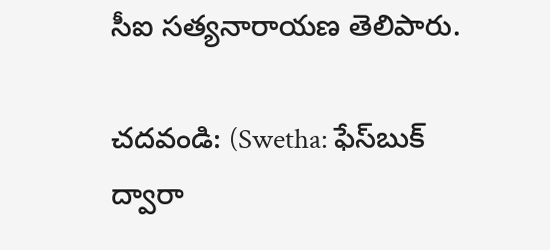సీఐ సత్యనారాయణ తెలిపారు.

చదవండి: (Swetha: ఫేస్‌బుక్‌ ద్వారా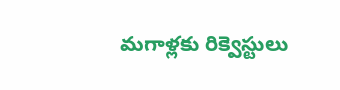మగాళ్లకు రిక్వెస్టులు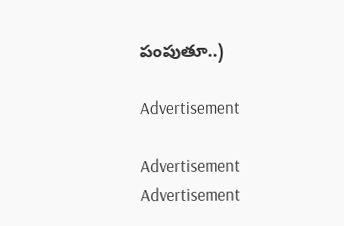పంపుతూ..)

Advertisement

Advertisement
Advertisement